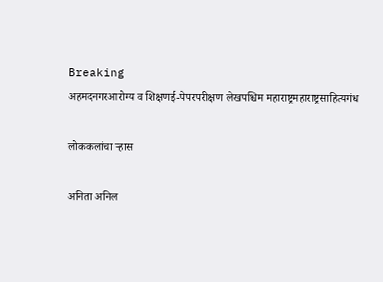Breaking
अहमदनगरआरोग्य व शिक्षणई-पेपरपरीक्षण लेखपश्चिम महाराष्ट्रमहाराष्ट्रसाहित्यगंध

लोककलांचा ऱ्हास

अनिता अनिल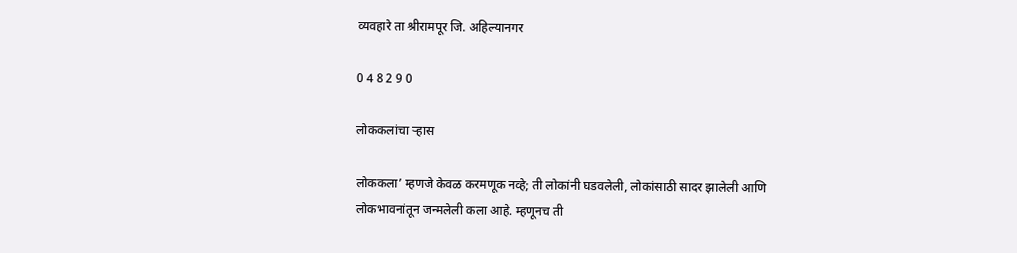व्यवहारे ता श्रीरामपूर जि. अहिल्यानगर

0 4 8 2 9 0

लोककलांचा ऱ्हास

लोककला’ म्हणजे केवळ करमणूक नव्हे; ती लोकांनी घडवलेली, लोकांसाठी सादर झालेली आणि लोकभावनांतून जन्मलेली कला आहे. म्हणूनच ती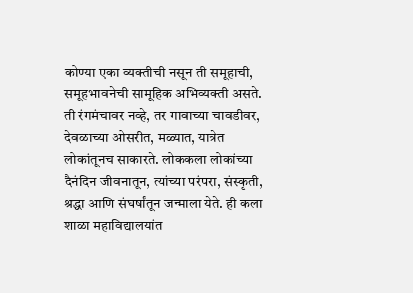कोण्या एका व्यक्तीची नसून ती समूहाची, समूहभावनेची सामूहिक अभिव्यक्ती असते. ती रंगमंचावर नव्हे, तर गावाच्या चावडीवर, देवळाच्या ओसरीत, मळ्यात, यात्रेत लोकांतूनच साकारते. लोककला लोकांच्या दैनंदिन जीवनातून, त्यांच्या परंपरा, संस्कृती, श्रद्धा आणि संघर्षांतून जन्माला येते. ही कला शाळा महाविद्यालयांत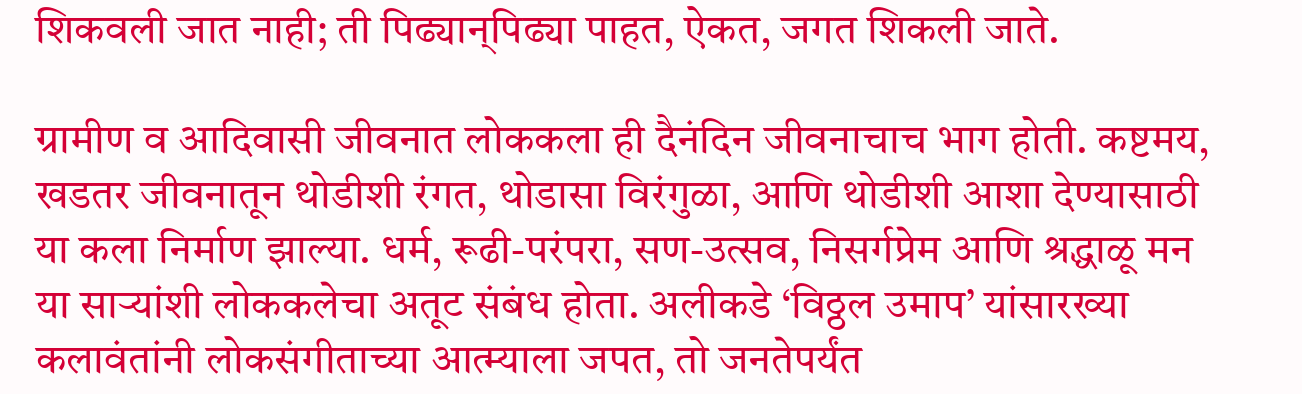शिकवली जात नाही; ती पिढ्यान्‌पिढ्या पाहत, ऐकत, जगत शिकली जाते.

ग्रामीण व आदिवासी जीवनात लोककला ही दैनंदिन जीवनाचाच भाग होती. कष्टमय, खडतर जीवनातून थोडीशी रंगत, थोडासा विरंगुळा, आणि थोडीशी आशा देण्यासाठी या कला निर्माण झाल्या. धर्म, रूढी-परंपरा, सण-उत्सव, निसर्गप्रेम आणि श्रद्धाळू मन या साऱ्यांशी लोककलेचा अतूट संबंध होता. अलीकडे ‘विठ्ठल उमाप’ यांसारख्या कलावंतांनी लोकसंगीताच्या आत्म्याला जपत, तो जनतेपर्यंत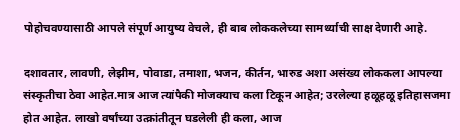पोहोचवण्यासाठी आपले संपूर्ण आयुष्य वेचले, ही बाब लोककलेच्या सामर्थ्याची साक्ष देणारी आहे.

दशावतार, लावणी, लेझीम, पोवाडा, तमाशा, भजन, कीर्तन, भारुड अशा असंख्य लोककला आपल्या संस्कृतीचा ठेवा आहेत.मात्र आज त्यांपैकी मोजक्याच कला टिकून आहेत; उरलेल्या हळूहळू इतिहासजमा होत आहेत. लाखो वर्षांच्या उत्क्रांतीतून घडलेली ही कला, आज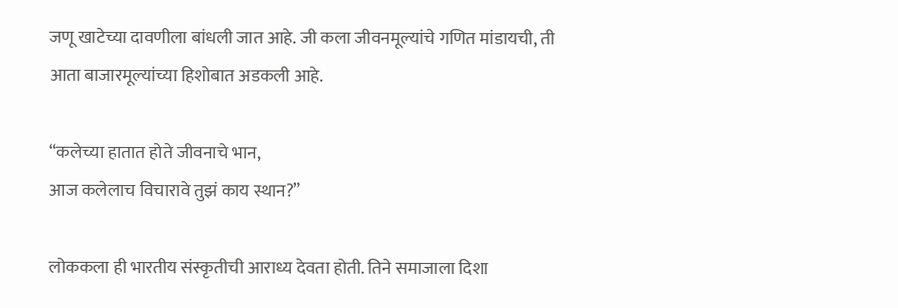जणू खाटेच्या दावणीला बांधली जात आहे. जी कला जीवनमूल्यांचे गणित मांडायची, ती आता बाजारमूल्यांच्या हिशोबात अडकली आहे.

“कलेच्या हातात होते जीवनाचे भान,
आज कलेलाच विचारावे तुझं काय स्थान?”

लोककला ही भारतीय संस्कृतीची आराध्य देवता होती. तिने समाजाला दिशा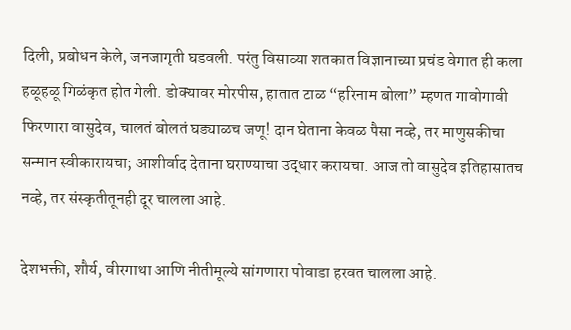दिली, प्रबोधन केले, जनजागृती घडवली. परंतु विसाव्या शतकात विज्ञानाच्या प्रचंड वेगात ही कला हळूहळू गिळंकृत होत गेली. डोक्यावर मोरपीस, हातात टाळ “हरिनाम बोला” म्हणत गावोगावी फिरणारा वासुदेव, चालतं बोलतं घड्याळच जणू! दान घेताना केवळ पैसा नव्हे, तर माणुसकीचा सन्मान स्वीकारायचा; आशीर्वाद देताना घराण्याचा उद्धार करायचा. आज तो वासुदेव इतिहासातच नव्हे, तर संस्कृतीतूनही दूर चालला आहे.

देशभक्ती, शौर्य, वीरगाथा आणि नीतीमूल्ये सांगणारा पोवाडा हरवत चालला आहे.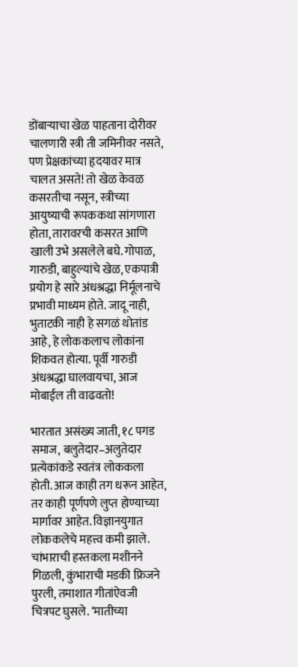डोंबाऱ्याचा खेळ पाहताना दोरीवर चालणारी स्त्री ती जमिनीवर नसते, पण प्रेक्षकांच्या हृदयावर मात्र चालत असते! तो खेळ केवळ कसरतीचा नसून, स्त्रीच्या आयुष्याची रूपककथा सांगणारा होता, तारावरची कसरत आणि खाली उभे असलेले बघे. गोपाळ, गारुडी, बाहुल्यांचे खेळ, एकपात्री प्रयोग हे सारे अंधश्रद्धा निर्मूलनाचे प्रभावी माध्यम होते. जादू नाही, भुताटकी नाही हे सगळं थोतांड आहे, हे लोककलाच लोकांना शिकवत होत्या. पूर्वी गारुडी अंधश्रद्धा घालवायचा, आज मोबाईल ती वाढवतो!

भारतात असंख्य जाती, १८ पगड समाज, बलुतेदार–अलुतेदार प्रत्येकांकडे स्वतंत्र लोककला होती. आज काही तग धरून आहेत, तर काही पूर्णपणे लुप्त होण्याच्या मार्गावर आहेत. विज्ञानयुगात लोककलेचे महत्त्व कमी झाले. चांभाराची हस्तकला मशीनने गिळली, कुंभाराची मडकी फ्रिजने पुरली, तमाशात गीतांऐवजी चित्रपट घुसले. ‘मातीच्या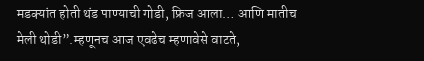मडक्यांत होती थंड पाण्याची गोडी, फ्रिज आला… आणि मातीच मेली थोडी”.म्हणूनच आज एवढेच म्हणावेसे वाटते,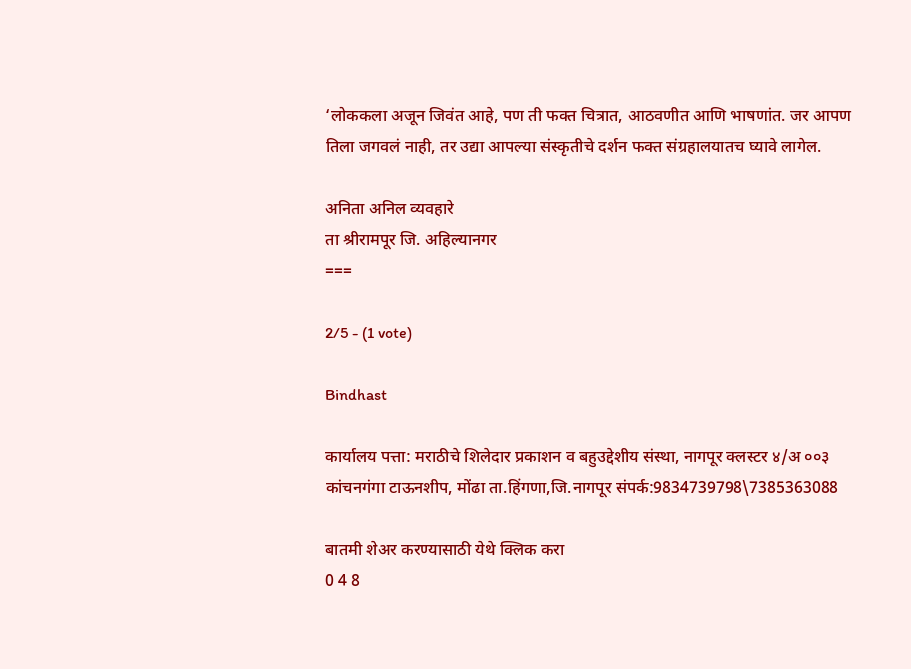‘लोककला अजून जिवंत आहे, पण ती फक्त चित्रात, आठवणीत आणि भाषणांत. जर आपण तिला जगवलं नाही, तर उद्या आपल्या संस्कृतीचे दर्शन फक्त संग्रहालयातच घ्यावे लागेल.

अनिता अनिल व्यवहारे
ता श्रीरामपूर जि. अहिल्यानगर
===

2/5 - (1 vote)

Bindhast

कार्यालय पत्ता: मराठीचे शिलेदार प्रकाशन व बहुउद्देशीय संस्था, नागपूर क्लस्टर ४/अ ००३ कांचनगंगा टाऊनशीप, मोंढा ता.हिंगणा,जि.नागपूर संपर्क:9834739798\7385363088

बातमी शेअर करण्यासाठी येथे क्लिक करा
0 4 8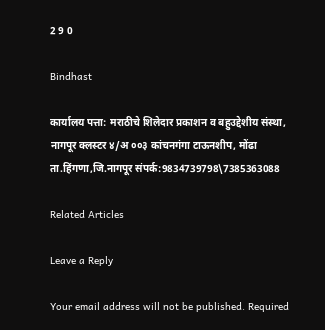2 9 0

Bindhast

कार्यालय पत्ता: मराठीचे शिलेदार प्रकाशन व बहुउद्देशीय संस्था, नागपूर क्लस्टर ४/अ ००३ कांचनगंगा टाऊनशीप, मोंढा ता.हिंगणा,जि.नागपूर संपर्क:9834739798\7385363088

Related Articles

Leave a Reply

Your email address will not be published. Required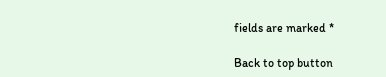fields are marked *

Back to top button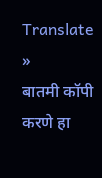Translate »
बातमी कॉपी करणे हा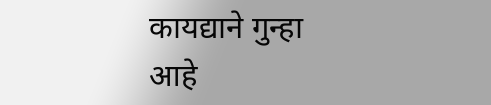कायद्याने गुन्हा आहे